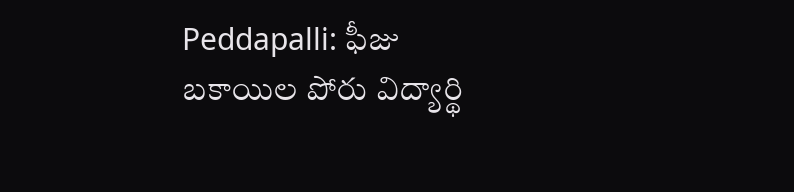Peddapalli: ఫీజు బకాయిల పోరు విద్యార్థి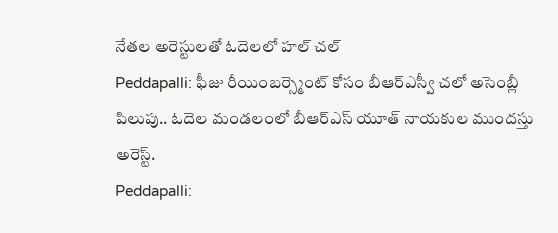నేతల అరెస్టులతో ఓదెలలో హల్ చల్
Peddapalli: ఫీజు రీయింబర్స్మెంట్ కోసం బీఆర్ఎస్వీ చలో అసెంబ్లీ పిలుపు.. ఓదెల మండలంలో బీఆర్ఎస్ యూత్ నాయకుల ముందస్తు అరెస్ట్.
Peddapalli: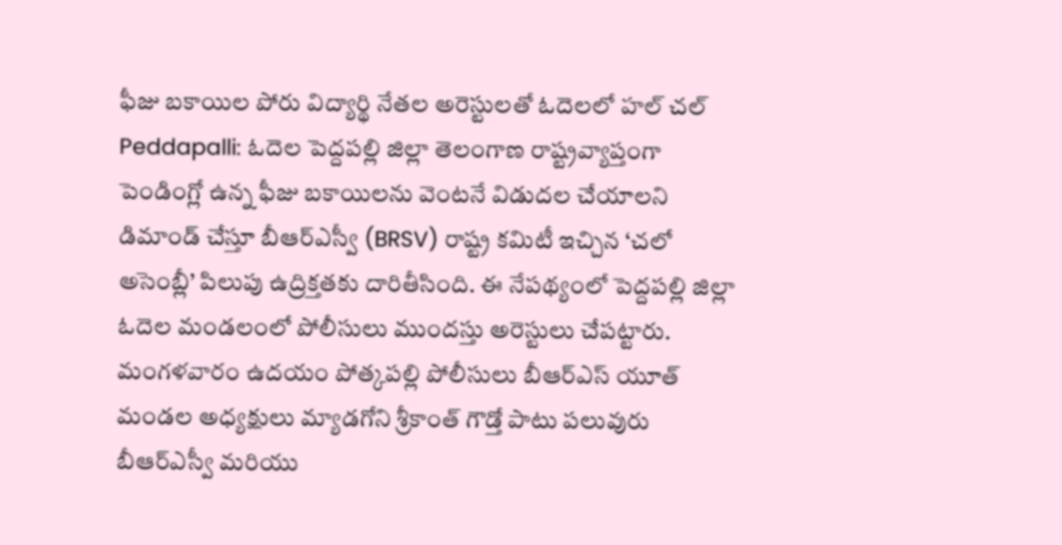ఫీజు బకాయిల పోరు విద్యార్థి నేతల అరెస్టులతో ఓదెలలో హల్ చల్
Peddapalli: ఓదెల పెద్దపల్లి జిల్లా తెలంగాణ రాష్ట్రవ్యాప్తంగా పెండింగ్లో ఉన్న ఫీజు బకాయిలను వెంటనే విడుదల చేయాలని డిమాండ్ చేస్తూ బీఆర్ఎస్వీ (BRSV) రాష్ట్ర కమిటీ ఇచ్చిన ‘చలో అసెంబ్లీ’ పిలుపు ఉద్రిక్తతకు దారితీసింది. ఈ నేపథ్యంలో పెద్దపల్లి జిల్లా ఓదెల మండలంలో పోలీసులు ముందస్తు అరెస్టులు చేపట్టారు.
మంగళవారం ఉదయం పోత్కపల్లి పోలీసులు బీఆర్ఎస్ యూత్ మండల అధ్యక్షులు మ్యాడగోని శ్రీకాంత్ గౌడ్తో పాటు పలువురు బీఆర్ఎస్వీ మరియు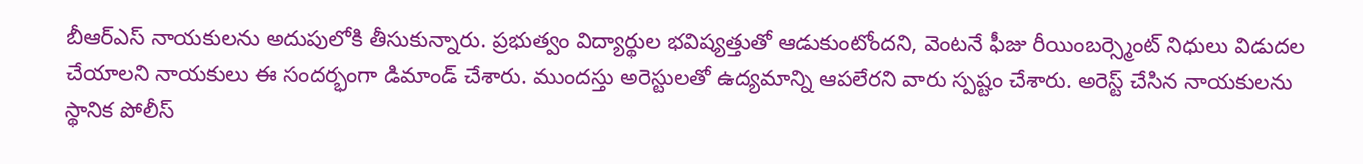బీఆర్ఎస్ నాయకులను అదుపులోకి తీసుకున్నారు. ప్రభుత్వం విద్యార్థుల భవిష్యత్తుతో ఆడుకుంటోందని, వెంటనే ఫీజు రీయింబర్స్మెంట్ నిధులు విడుదల చేయాలని నాయకులు ఈ సందర్భంగా డిమాండ్ చేశారు. ముందస్తు అరెస్టులతో ఉద్యమాన్ని ఆపలేరని వారు స్పష్టం చేశారు. అరెస్ట్ చేసిన నాయకులను స్థానిక పోలీస్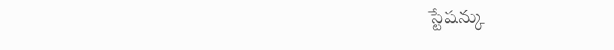స్టేషన్కు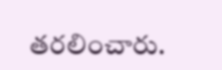తరలించారు.